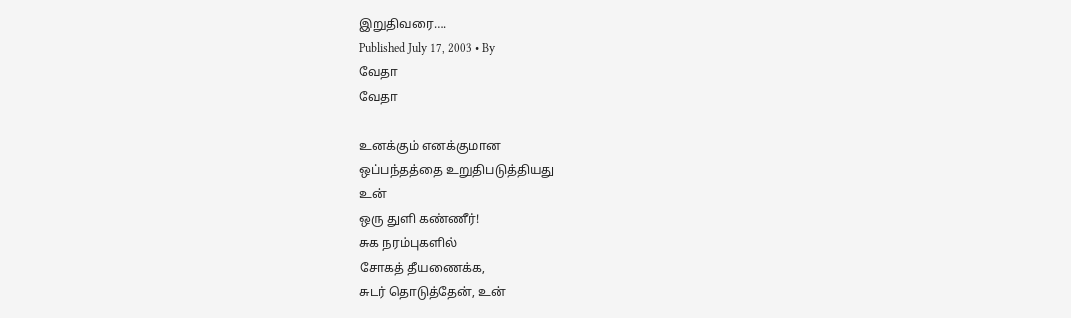இறுதிவரை….
Published July 17, 2003 • By
வேதா
வேதா

உனக்கும் எனக்குமான
ஒப்பந்தத்தை உறுதிபடுத்தியது
உன்
ஒரு துளி கண்ணீர்!
சுக நரம்புகளில்
சோகத் தீயணைக்க,
சுடர் தொடுத்தேன், உன்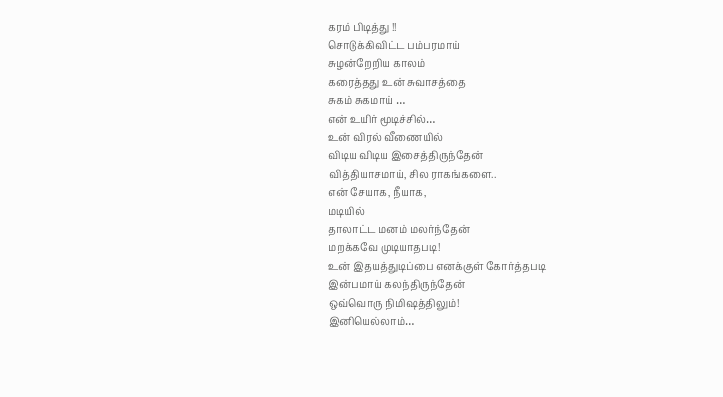கரம் பிடித்து !!
சொடுக்கிவிட்ட பம்பரமாய்
சுழன்றேறிய காலம்
கரைத்தது உன் சுவாசத்தை
சுகம் சுகமாய் …
என் உயிர் மூடிச்சில்…
உன் விரல் வீணையில்
விடிய விடிய இசைத்திருந்தேன்
வித்தியாசமாய், சில ராகங்களை..
என் சேயாக, நீயாக,
மடியில்
தாலாட்ட மனம் மலர்ந்தேன்
மறக்கவே முடியாதபடி!
உன் இதயத்துடிப்பை எனக்குள் கோர்த்தபடி
இன்பமாய் கலந்திருந்தேன்
ஒவ்வொரு நிமிஷத்திலும்!
இனியெல்லாம்…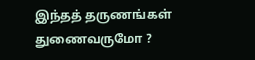இந்தத் தருணங்கள் துணைவருமோ ?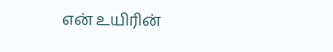என் உயிரின்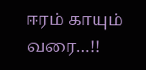ஈரம் காயும் வரை…!!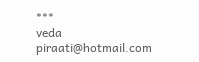***
veda
piraati@hotmail.com